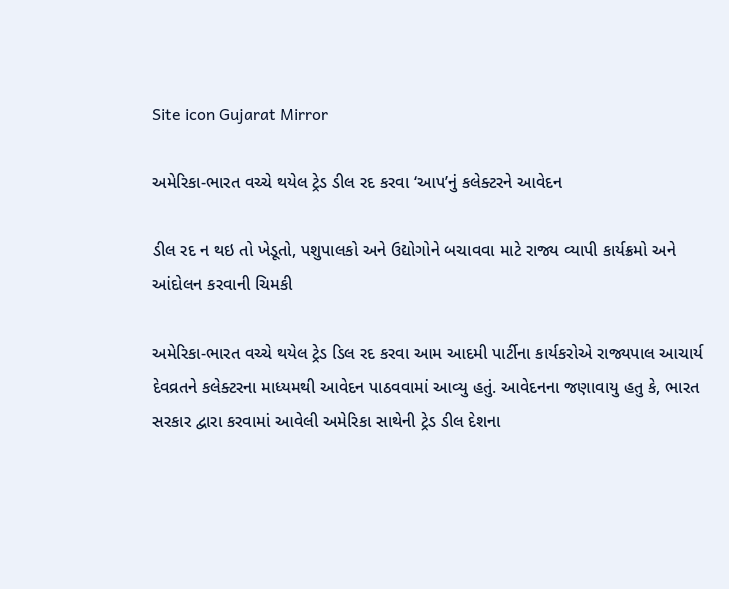Site icon Gujarat Mirror

અમેરિકા-ભારત વચ્ચે થયેલ ટ્રેડ ડીલ રદ કરવા ‘આપ’નું કલેક્ટરને આવેદન

ડીલ રદ ન થઇ તો ખેડૂતો, પશુપાલકો અને ઉદ્યોગોને બચાવવા માટે રાજ્ય વ્યાપી કાર્યક્રમો અને આંદોલન કરવાની ચિમકી

અમેરિકા-ભારત વચ્ચે થયેલ ટ્રેડ ડિલ રદ કરવા આમ આદમી પાર્ટીના કાર્યકરોએ રાજ્યપાલ આચાર્ય દેવવ્રતને કલેક્ટરના માધ્યમથી આવેદન પાઠવવામાં આવ્યુ હતું. આવેદનના જણાવાયુ હતુ કે, ભારત સરકાર દ્વારા કરવામાં આવેલી અમેરિકા સાથેની ટ્રેડ ડીલ દેશના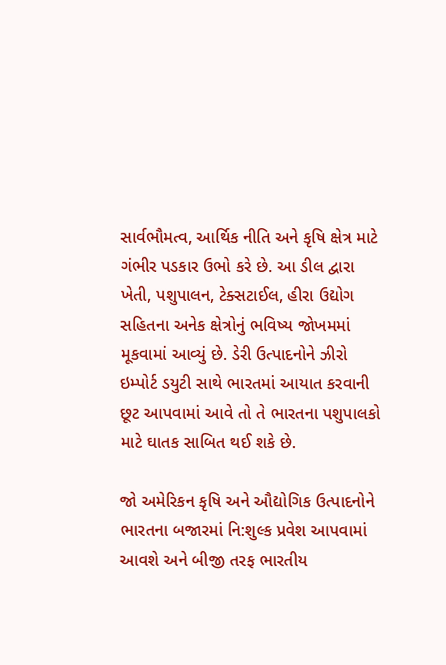સાર્વભૌમત્વ, આર્થિક નીતિ અને કૃષિ ક્ષેત્ર માટે ગંભીર પડકાર ઉભો કરે છે. આ ડીલ દ્વારા ખેતી, પશુપાલન, ટેક્સટાઈલ, હીરા ઉદ્યોગ સહિતના અનેક ક્ષેત્રોનું ભવિષ્ય જોખમમાં મૂકવામાં આવ્યું છે. ડેરી ઉત્પાદનોને ઝીરો ઇમ્પોર્ટ ડયુટી સાથે ભારતમાં આયાત કરવાની છૂટ આપવામાં આવે તો તે ભારતના પશુપાલકો માટે ઘાતક સાબિત થઈ શકે છે.

જો અમેરિકન કૃષિ અને ઔદ્યોગિક ઉત્પાદનોને ભારતના બજારમાં નિ:શુલ્ક પ્રવેશ આપવામાં આવશે અને બીજી તરફ ભારતીય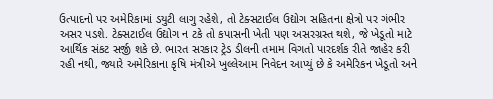ઉત્પાદનો પર અમેરિકામાં ડયુટી લાગુ રહેશે, તો ટેક્સટાઈલ ઉદ્યોગ સહિતના ક્ષેત્રો પર ગંભીર અસર પડશે. ટેક્સટાઈલ ઉદ્યોગ ન ટકે તો કપાસની ખેતી પણ અસરગ્રસ્ત થશે, જે ખેડૂતો માટે આર્થિક સંકટ સર્જી શકે છે. ભારત સરકાર ટ્રેડ ડીલની તમામ વિગતો પારદર્શક રીતે જાહેર કરી રહી નથી, જ્યારે અમેરિકાના કૃષિ મંત્રીએ ખુલ્લેઆમ નિવેદન આપ્યું છે કે અમેરિકન ખેડૂતો અને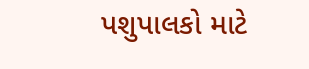પશુપાલકો માટે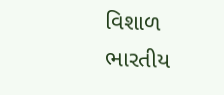વિશાળ ભારતીય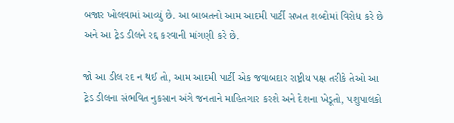બજાર ખોલવામાં આવ્યું છે. આ બાબતનો આમ આદમી પાર્ટી સખત શબ્દોમાં વિરોધ કરે છે અને આ ટ્રેડ ડીલને રદ્દ કરવાની માંગણી કરે છે.

જો આ ડીલ રદ ન થઈ તો, આમ આદમી પાર્ટી એક જવાબદાર રાષ્ટ્રીય પક્ષ તરીકે તેઓ આ ટ્રેડ ડીલના સંભવિત નુકસાન અંગે જનતાને માહિતગાર કરશે અને દેશના ખેડૂતો, પશુપાલકો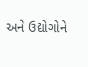અને ઉદ્યોગોને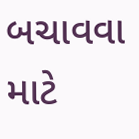બચાવવા માટે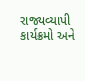રાજ્યવ્યાપી કાર્યક્રમો અને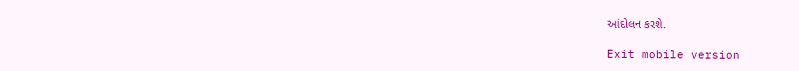આંદોલન કરશે.

Exit mobile version